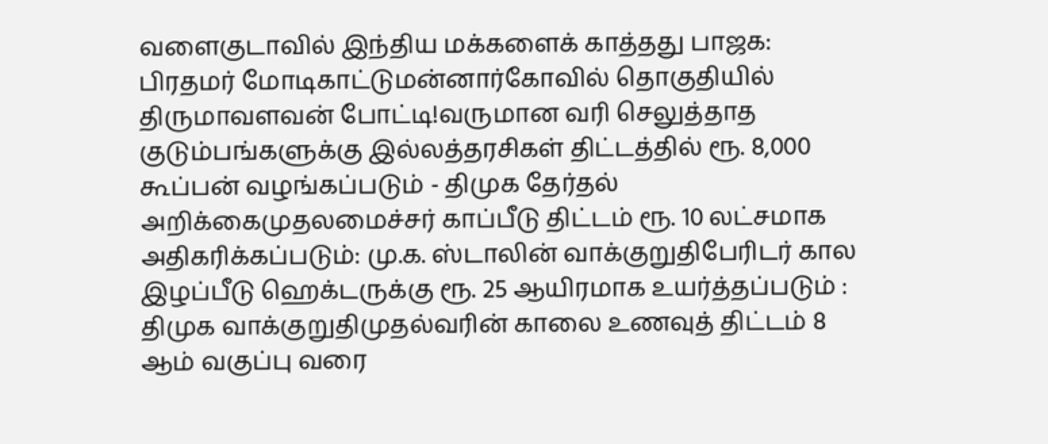வளைகுடாவில் இந்திய மக்களைக் காத்தது பாஜக: பிரதமர் மோடிகாட்டுமன்னார்கோவில் தொகுதியில் திருமாவளவன் போட்டி!வருமான வரி செலுத்தாத குடும்பங்களுக்கு இல்லத்தரசிகள் திட்டத்தில் ரூ. 8,000 கூப்பன் வழங்கப்படும் - திமுக தேர்தல் அறிக்கைமுதலமைச்சர் காப்பீடு திட்டம் ரூ. 10 லட்சமாக அதிகரிக்கப்படும்: மு.க. ஸ்டாலின் வாக்குறுதிபேரிடர் கால இழப்பீடு ஹெக்டருக்கு ரூ. 25 ஆயிரமாக உயர்த்தப்படும் : திமுக வாக்குறுதிமுதல்வரின் காலை உணவுத் திட்டம் 8 ஆம் வகுப்பு வரை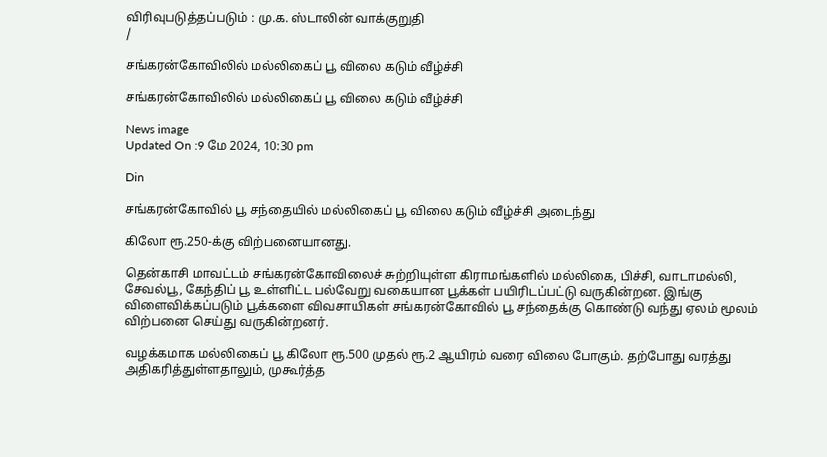விரிவுபடுத்தப்படும் : மு.க. ஸ்டாலின் வாக்குறுதி
/

சங்கரன்கோவிலில் மல்லிகைப் பூ விலை கடும் வீழ்ச்சி

சங்கரன்கோவிலில் மல்லிகைப் பூ விலை கடும் வீழ்ச்சி

News image
Updated On :9 மே 2024, 10:30 pm

Din

சங்கரன்கோவில் பூ சந்தையில் மல்லிகைப் பூ விலை கடும் வீழ்ச்சி அடைந்து

கிலோ ரூ.250-க்கு விற்பனையானது.

தென்காசி மாவட்டம் சங்கரன்கோவிலைச் சுற்றியுள்ள கிராமங்களில் மல்லிகை, பிச்சி, வாடாமல்லி, சேவல்பூ, கேந்திப் பூ உள்ளிட்ட பல்வேறு வகையான பூக்கள் பயிரிடப்பட்டு வருகின்றன. இங்கு விளைவிக்கப்படும் பூக்களை விவசாயிகள் சங்கரன்கோவில் பூ சந்தைக்கு கொண்டு வந்து ஏலம் மூலம் விற்பனை செய்து வருகின்றனர்.

வழக்கமாக மல்லிகைப் பூ கிலோ ரூ.500 முதல் ரூ.2 ஆயிரம் வரை விலை போகும். தற்போது வரத்து அதிகரித்துள்ளதாலும், முகூர்த்த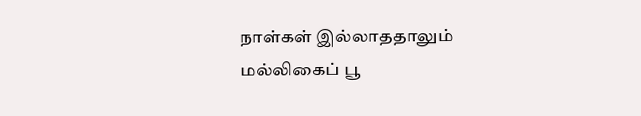நாள்கள் இல்லாததாலும் மல்லிகைப் பூ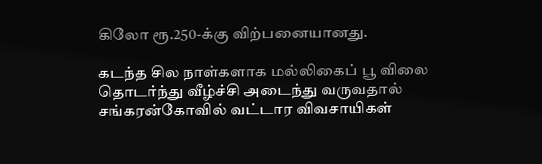கிலோ ரூ.250-க்கு விற்பனையானது.

கடந்த சில நாள்களாக மல்லிகைப் பூ விலை தொடர்ந்து வீழ்ச்சி அடைந்து வருவதால் சங்கரன்கோவில் வட்டார விவசாயிகள்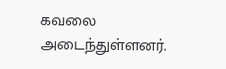கவலை அடைந்துள்ளனர்.